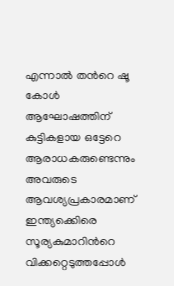എന്നാല്‍ തന്‍റെ ഷൂ കോള്‍ ആഘോഷത്തിന് കുട്ടികളായ ഒട്ടേറെ ആരാധകരുണ്ടെന്നും അവരുടെ ആവശ്യപ്രകാരമാണ് ഇന്ത്യക്കെിരെ സൂര്യകുമാറിന്‍റെ വിക്കറ്റെടുത്തപ്പോള്‍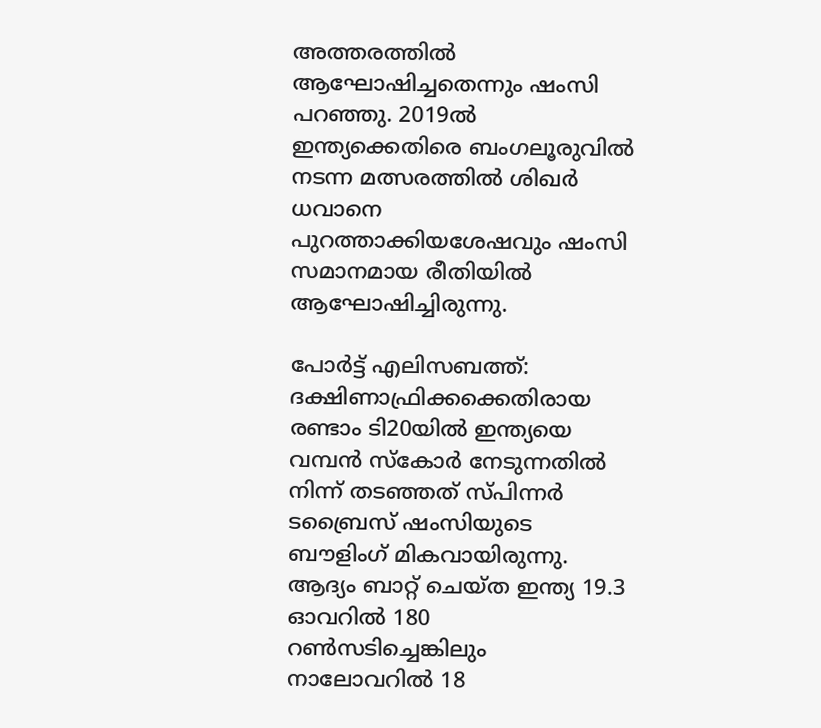അത്തരത്തില്‍ ആഘോഷിച്ചതെന്നും ഷംസി പറഞ്ഞു. 2019ല്‍ ഇന്ത്യക്കെതിരെ ബംഗലൂരുവില്‍ നടന്ന മത്സരത്തില്‍ ശിഖര്‍ ധവാനെ പുറത്താക്കിയശേഷവും ഷംസി സമാനമായ രീതിയില്‍ ആഘോഷിച്ചിരുന്നു.

പോര്‍ട്ട് എലിസബത്ത്: ദക്ഷിണാഫ്രിക്കക്കെതിരായ രണ്ടാം ടി20യില്‍ ഇന്ത്യയെ വമ്പന്‍ സ്കോര്‍ നേടുന്നതില്‍ നിന്ന് തടഞ്ഞത് സ്പിന്നര്‍ ടബ്രൈസ് ഷംസിയുടെ ബൗളിംഗ് മികവായിരുന്നു. ആദ്യം ബാറ്റ് ചെയ്ത ഇന്ത്യ 19.3 ഓവറില്‍ 180 റണ്‍സടിച്ചെങ്കിലും നാലോവറില്‍ 18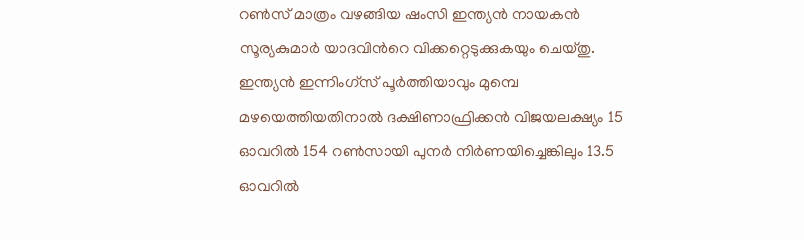റണ്‍സ് മാത്രം വഴങ്ങിയ ഷംസി ഇന്ത്യന്‍ നായകന്‍ സൂര്യകുമാര്‍ യാദവിന്‍റെ വിക്കറ്റെടുക്കുകയും ചെയ്തു. ഇന്ത്യന്‍ ഇന്നിംഗ്സ് പൂര്‍ത്തിയാവും മുമ്പെ മഴയെത്തിയതിനാല്‍ ദക്ഷിണാഫ്രിക്കന്‍ വിജയലക്ഷ്യം 15 ഓവറില്‍ 154 റണ്‍സായി പുനര്‍ നിര്‍ണയിച്ചെങ്കിലും 13.5 ഓവറില്‍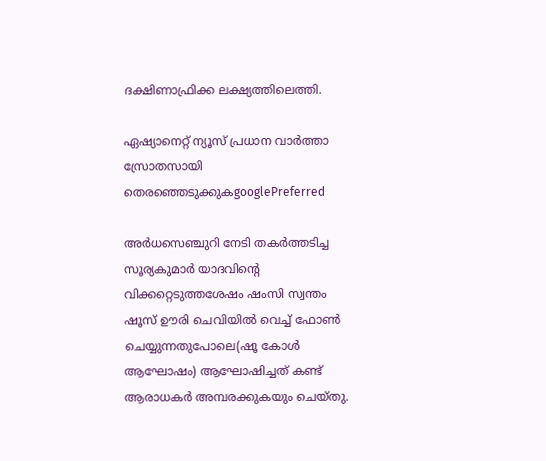ദക്ഷിണാഫ്രിക്ക ലക്ഷ്യത്തിലെത്തി.

ഏഷ്യാനെറ്റ് ന്യൂസ് പ്രധാന വാർത്താ സ്രോതസായി തെരഞ്ഞെടുക്കുകgooglePreferred

അര്‍ധസെഞ്ചുറി നേടി തകര്‍ത്തടിച്ച സൂര്യകുമാര്‍ യാദവിന്‍റെ വിക്കറ്റെടുത്തശേഷം ഷംസി സ്വന്തം ഷൂസ് ഊരി ചെവിയില്‍ വെച്ച് ഫോണ്‍ ചെയ്യുന്നതുപോലെ(ഷൂ കോള്‍ ആഘോഷം) ആഘോഷിച്ചത് കണ്ട് ആരാധകര്‍ അമ്പരക്കുകയും ചെയ്തു.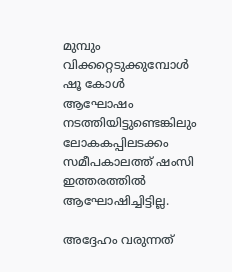മുമ്പും വിക്കറ്റെടുക്കുമ്പോള്‍ ഷൂ കോള്‍ ആഘോഷം നടത്തിയിട്ടുണ്ടെങ്കിലും ലോകകപ്പിലടക്കം സമീപകാലത്ത് ഷംസി ഇത്തരത്തില്‍ ആഘോഷിച്ചിട്ടില്ല.

അദ്ദേഹം വരുന്നത്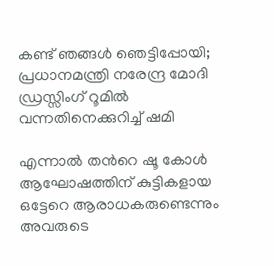കണ്ട് ഞങ്ങൾ ഞെട്ടിപ്പോയി; പ്രധാനമന്ത്രി നരേന്ദ്ര മോദി ഡ്രസ്സിംഗ് റൂമിൽ വന്നതിനെക്കുറിച്ച് ഷമി

എന്നാല്‍ തന്‍റെ ഷൂ കോള്‍ ആഘോഷത്തിന് കുട്ടികളായ ഒട്ടേറെ ആരാധകരുണ്ടെന്നും അവരുടെ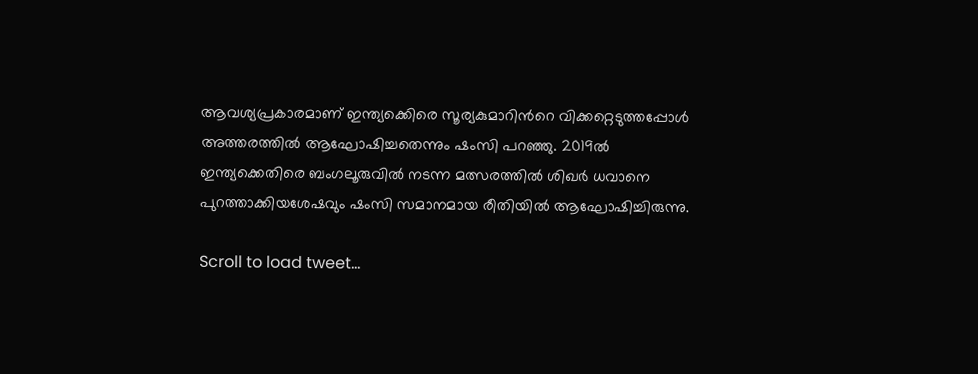ആവശ്യപ്രകാരമാണ് ഇന്ത്യക്കെിരെ സൂര്യകുമാറിന്‍റെ വിക്കറ്റെടുത്തപ്പോള്‍ അത്തരത്തില്‍ ആഘോഷിച്ചതെന്നും ഷംസി പറഞ്ഞു. 2019ല്‍ ഇന്ത്യക്കെതിരെ ബംഗലൂരുവില്‍ നടന്ന മത്സരത്തില്‍ ശിഖര്‍ ധവാനെ പുറത്താക്കിയശേഷവും ഷംസി സമാനമായ രീതിയില്‍ ആഘോഷിച്ചിരുന്നു.

Scroll to load tweet…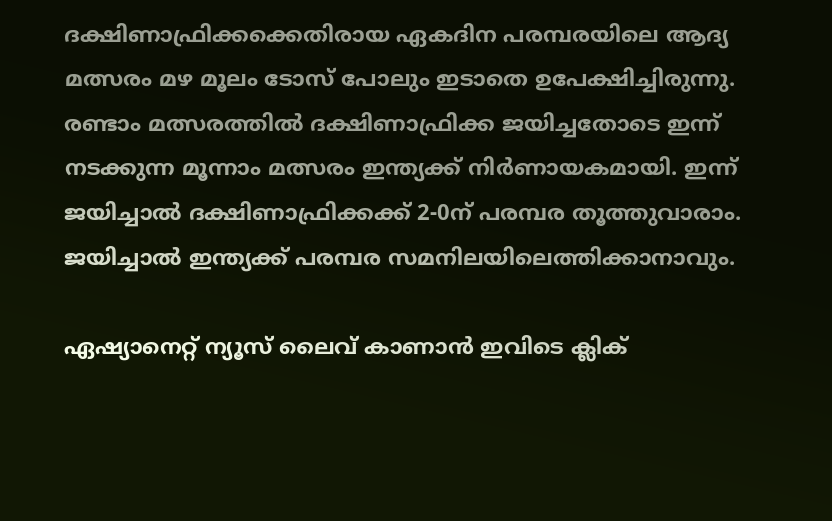ദക്ഷിണാഫ്രിക്കക്കെതിരായ ഏകദിന പരമ്പരയിലെ ആദ്യ മത്സരം മഴ മൂലം ടോസ് പോലും ഇടാതെ ഉപേക്ഷിച്ചിരുന്നു. രണ്ടാം മത്സരത്തില്‍ ദക്ഷിണാഫ്രിക്ക ജയിച്ചതോടെ ഇന്ന് നടക്കുന്ന മൂന്നാം മത്സരം ഇന്ത്യക്ക് നിര്‍ണായകമായി. ഇന്ന് ജയിച്ചാല്‍ ദക്ഷിണാഫ്രിക്കക്ക് 2-0ന് പരമ്പര തൂത്തുവാരാം. ജയിച്ചാല്‍ ഇന്ത്യക്ക് പരമ്പര സമനിലയിലെത്തിക്കാനാവും.

ഏഷ്യാനെറ്റ് ന്യൂസ് ലൈവ് കാണാന്‍ ഇവിടെ ക്ലിക്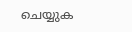ചെയ്യുക